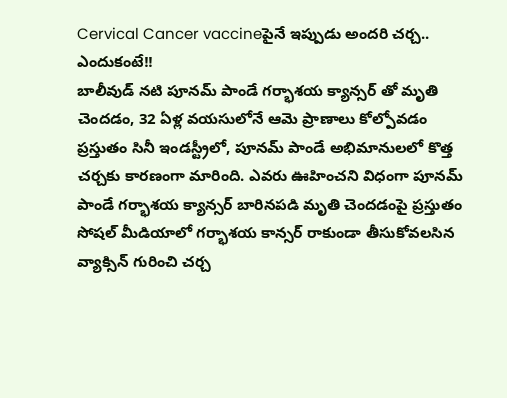Cervical Cancer vaccineపైనే ఇప్పుడు అందరి చర్చ.. ఎందుకంటే!!
బాలీవుడ్ నటి పూనమ్ పాండే గర్భాశయ క్యాన్సర్ తో మృతి చెందడం, 32 ఏళ్ల వయసులోనే ఆమె ప్రాణాలు కోల్పోవడం ప్రస్తుతం సినీ ఇండస్ట్రీలో, పూనమ్ పాండే అభిమానులలో కొత్త చర్చకు కారణంగా మారింది. ఎవరు ఊహించని విధంగా పూనమ్ పాండే గర్భాశయ క్యాన్సర్ బారినపడి మృతి చెందడంపై ప్రస్తుతం సోషల్ మీడియాలో గర్భాశయ కాన్సర్ రాకుండా తీసుకోవలసిన వ్యాక్సిన్ గురించి చర్చ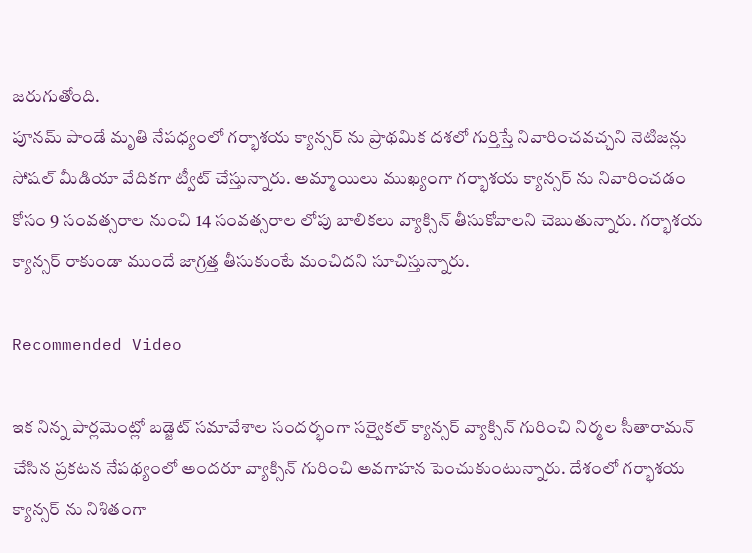జరుగుతోంది.
పూనమ్ పాండే మృతి నేపధ్యంలో గర్భాశయ క్యాన్సర్ ను ప్రాథమిక దశలో గుర్తిస్తే నివారించవచ్చని నెటిజన్లు సోషల్ మీడియా వేదికగా ట్వీట్ చేస్తున్నారు. అమ్మాయిలు ముఖ్యంగా గర్భాశయ క్యాన్సర్ ను నివారించడం కోసం 9 సంవత్సరాల నుంచి 14 సంవత్సరాల లోపు బాలికలు వ్యాక్సిన్ తీసుకోవాలని చెబుతున్నారు. గర్భాశయ క్యాన్సర్ రాకుండా ముందే జాగ్రత్త తీసుకుంటే మంచిదని సూచిస్తున్నారు.

Recommended Video

ఇక నిన్న పార్లమెంట్లో బడ్జెట్ సమావేశాల సందర్భంగా సర్వైకల్ క్యాన్సర్ వ్యాక్సిన్ గురించి నిర్మల సీతారామన్ చేసిన ప్రకటన నేపథ్యంలో అందరూ వ్యాక్సిన్ గురించి అవగాహన పెంచుకుంటున్నారు. దేశంలో గర్భాశయ క్యాన్సర్ ను నిశితంగా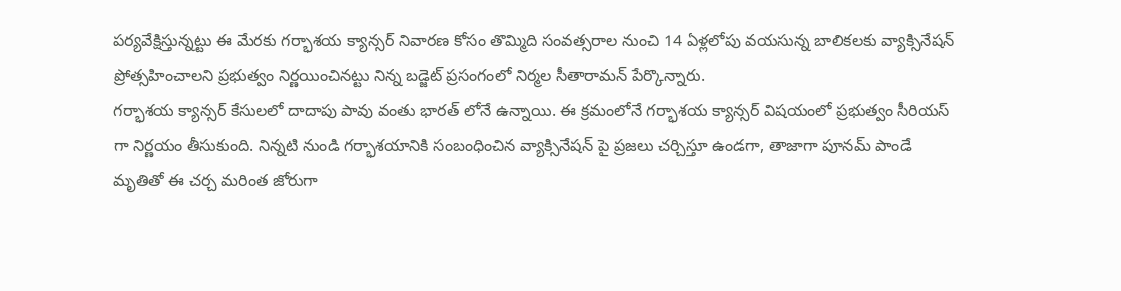పర్యవేక్షిస్తున్నట్టు ఈ మేరకు గర్భాశయ క్యాన్సర్ నివారణ కోసం తొమ్మిది సంవత్సరాల నుంచి 14 ఏళ్లలోపు వయసున్న బాలికలకు వ్యాక్సినేషన్ ప్రోత్సహించాలని ప్రభుత్వం నిర్ణయించినట్టు నిన్న బడ్జెట్ ప్రసంగంలో నిర్మల సీతారామన్ పేర్కొన్నారు.
గర్భాశయ క్యాన్సర్ కేసులలో దాదాపు పావు వంతు భారత్ లోనే ఉన్నాయి. ఈ క్రమంలోనే గర్భాశయ క్యాన్సర్ విషయంలో ప్రభుత్వం సీరియస్ గా నిర్ణయం తీసుకుంది. నిన్నటి నుండి గర్భాశయానికి సంబంధించిన వ్యాక్సినేషన్ పై ప్రజలు చర్చిస్తూ ఉండగా, తాజాగా పూనమ్ పాండే మృతితో ఈ చర్చ మరింత జోరుగా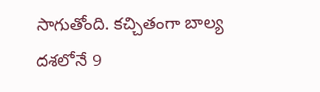సాగుతోంది. కచ్చితంగా బాల్య దశలోనే 9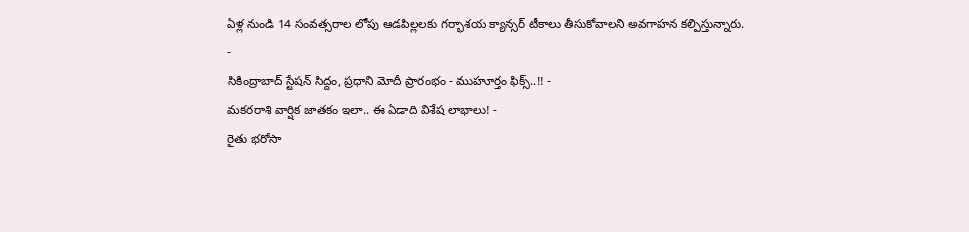ఏళ్ల నుండి 14 సంవత్సరాల లోపు ఆడపిల్లలకు గర్భాశయ క్యాన్సర్ టీకాలు తీసుకోవాలని అవగాహన కల్పిస్తున్నారు.
-
సికింద్రాబాద్ స్టేషన్ సిద్దం, ప్రధాని మోదీ ప్రారంభం - ముహూర్తం ఫిక్స్..!! -
మకరరాశి వార్షిక జాతకం ఇలా.. ఈ ఏడాది విశేష లాభాలు! -
రైతు భరోసా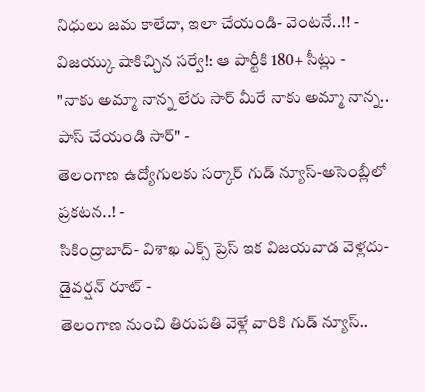నిధులు జమ కాలేదా, ఇలా చేయండి- వెంటనే..!! -
విజయ్కు షాకిచ్చిన సర్వే!: ఆ పార్టీకి 180+ సీట్లు -
"నాకు అమ్మా నాన్న లేరు సార్ మీరే నాకు అమ్మా నాన్న.. పాస్ చేయండి సార్" -
తెలంగాణ ఉద్యోగులకు సర్కార్ గుడ్ న్యూస్-అసెంబ్లీలో ప్రకటన..! -
సికింద్రాబాద్- విశాఖ ఎక్స్ ప్రెస్ ఇక విజయవాడ వెళ్లదు- డైవర్షన్ రూట్ -
తెలంగాణ నుంచి తిరుపతి వెళ్లే వారికి గుడ్ న్యూస్..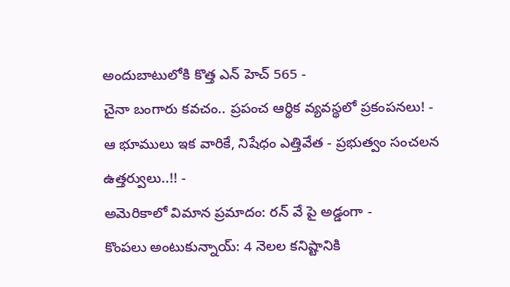అందుబాటులోకి కొత్త ఎన్ హెచ్ 565 -
చైనా బంగారు కవచం.. ప్రపంచ ఆర్థిక వ్యవస్థలో ప్రకంపనలు! -
ఆ భూములు ఇక వారికే, నిషేధం ఎత్తివేత - ప్రభుత్వం సంచలన ఉత్తర్వులు..!! -
అమెరికాలో విమాన ప్రమాదం: రన్ వే పై అడ్డంగా -
కొంపలు అంటుకున్నాయ్: 4 నెలల కనిష్టానికి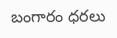బంగారం ధరలు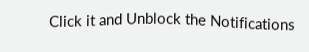Click it and Unblock the Notifications